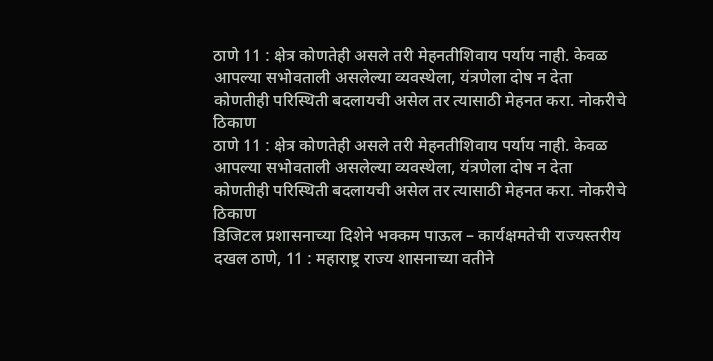ठाणे 11 : क्षेत्र कोणतेही असले तरी मेहनतीशिवाय पर्याय नाही. केवळ आपल्या सभोवताली असलेल्या व्यवस्थेला, यंत्रणेला दोष न देता कोणतीही परिस्थिती बदलायची असेल तर त्यासाठी मेहनत करा. नोकरीचे ठिकाण
ठाणे 11 : क्षेत्र कोणतेही असले तरी मेहनतीशिवाय पर्याय नाही. केवळ आपल्या सभोवताली असलेल्या व्यवस्थेला, यंत्रणेला दोष न देता कोणतीही परिस्थिती बदलायची असेल तर त्यासाठी मेहनत करा. नोकरीचे ठिकाण
डिजिटल प्रशासनाच्या दिशेने भक्कम पाऊल – कार्यक्षमतेची राज्यस्तरीय दखल ठाणे, 11 : महाराष्ट्र राज्य शासनाच्या वतीने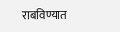राबविण्यात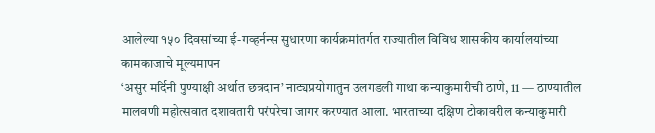आलेल्या १५० दिवसांच्या ई-गव्हर्नन्स सुधारणा कार्यक्रमांतर्गत राज्यातील विविध शासकीय कार्यालयांच्या कामकाजाचे मूल्यमापन
‘असुर मर्दिनी पुण्याक्षी अर्थात छत्रदान’ नाट्यप्रयोगातुन उलगडली गाथा कन्याकुमारीची ठाणे, 11 — ठाण्यातील मालवणी महोत्सवात दशावतारी परंपरेचा जागर करण्यात आला. भारताच्या दक्षिण टोकावरील कन्याकुमारी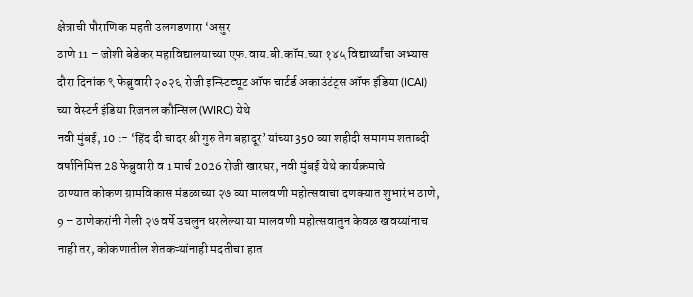क्षेत्राची पौराणिक महती उलगडणारा ‘असुर
ठाणे 11 – जोशी बेडेकर महाविद्यालयाच्या एफ.वाय.बी.कॉम.च्या १४५ विद्यार्थ्यांचा अभ्यास दौरा दिनांक ९ फेब्रुवारी २०२६ रोजी इन्स्टिट्यूट ऑफ चार्टर्ड अकाउंटंट्स ऑफ इंडिया (ICAI) च्या वेस्टर्न इंडिया रिजनल कौन्सिल (WIRC) येथे
नवी मुंबई, 10 :- ‘हिंद दी चादर श्री गुरु तेग बहादूर’ यांच्या 350 व्या शहीदी समागम शताब्दी वर्षानिमित्त 28 फेब्रुवारी व 1 मार्च 2026 रोजी खारघर, नवी मुंबई येथे कार्यक्रमाचे
ठाण्यात कोकण ग्रामविकास मंडळाच्या २७ व्या मालवणी महोत्सवाचा दणक्यात शुभारंभ ठाणे, 9 – ठाणेकरांनी गेली २७ वर्षे उचलुन धरलेल्या या मालवणी महोत्सवातुन केवळ खवय्यांनाच नाही तर, कोकणातील शेतकऱ्यांनाही मदतीचा हात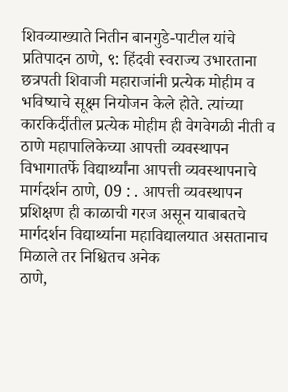शिवव्याख्याते नितीन बानगुडे-पाटील यांचे प्रतिपादन ठाणे, ९: हिंदवी स्वराज्य उभारताना छत्रपती शिवाजी महाराजांनी प्रत्येक मोहीम व भविष्याचे सूक्ष्म नियोजन केले होते. त्यांच्या कारकिर्दीतील प्रत्येक मोहीम ही वेगवेगळी नीती व
ठाणे महापालिकेच्या आपत्ती व्यवस्थापन विभागातर्फे विद्यार्थ्यांना आपत्ती व्यवस्थापनाचे मार्गदर्शन ठाणे, 09 : . आपत्ती व्यवस्थापन प्रशिक्षण ही काळाची गरज असून याबाबतचे मार्गदर्शन विद्यार्थ्याना महाविद्यालयात असतानाच मिळाले तर निश्चितच अनेक
ठाणे,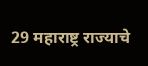29 महाराष्ट्र राज्याचे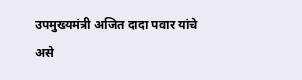उपमुख्यमंत्री अजित दादा पवार यांचे असे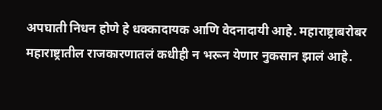अपघाती निधन होणे हे धक्कादायक आणि वेदनादायी आहे. महाराष्ट्राबरोबर महाराष्ट्रातील राजकारणातलं कधीही न भरून येणार नुकसान झालं आहे.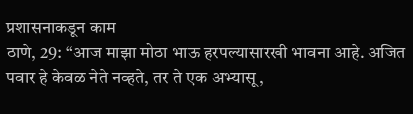प्रशासनाकडून काम
ठाणे, 29: “आज माझा मोठा भाऊ हरपल्यासारखी भावना आहे. अजित पवार हे केवळ नेते नव्हते, तर ते एक अभ्यासू,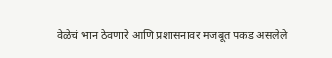वेळेचं भान ठेवणारे आणि प्रशासनावर मजबूत पकड असलेले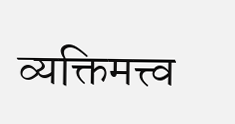व्यक्तिमत्त्व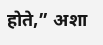होते,” अशा